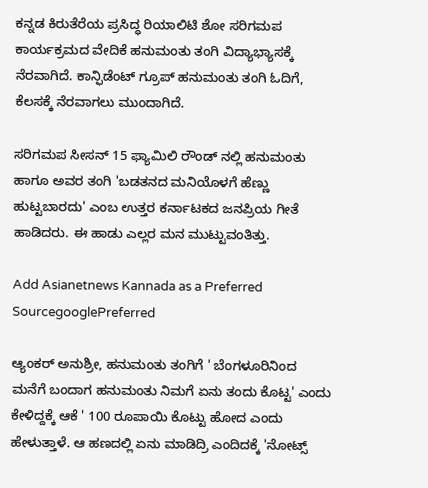ಕನ್ನಡ ಕಿರುತೆರೆಯ ಪ್ರಸಿದ್ಧ ರಿಯಾಲಿಟಿ ಶೋ ಸರಿಗಮಪ ಕಾರ್ಯಕ್ರಮದ ವೇದಿಕೆ ಹನುಮಂತು ತಂಗಿ ವಿದ್ಯಾಭ್ಯಾಸಕ್ಕೆ ನೆರವಾಗಿದೆ. ಕಾನ್ಫಿಡೆಂಟ್ ಗ್ರೂಪ್ ಹನುಮಂತು ತಂಗಿ ಓದಿಗೆ, ಕೆಲಸಕ್ಕೆ ನೆರವಾಗಲು ಮುಂದಾಗಿದೆ.

ಸರಿಗಮಪ ಸೀಸನ್ 15 ಫ್ಯಾಮಿಲಿ ರೌಂಡ್ ನಲ್ಲಿ ಹನುಮಂತು ಹಾಗೂ ಅವರ ತಂಗಿ 'ಬಡತನದ ಮನಿಯೊಳಗೆ ಹೆಣ್ಣು ಹುಟ್ಟಬಾರದು' ಎಂಬ ಉತ್ತರ ಕರ್ನಾಟಕದ ಜನಪ್ರಿಯ ಗೀತೆ ಹಾಡಿದರು. ಈ ಹಾಡು ಎಲ್ಲರ ಮನ ಮುಟ್ಟುವಂತಿತ್ತು.

Add Asianetnews Kannada as a Preferred SourcegooglePreferred

ಆ್ಯಂಕರ್ ಅನುಶ್ರೀ, ಹನುಮಂತು ತಂಗಿಗೆ ' ಬೆಂಗಳೂರಿನಿಂದ ಮನೆಗೆ ಬಂದಾಗ ಹನುಮಂತು ನಿಮಗೆ ಏನು ತಂದು ಕೊಟ್ಟ' ಎಂದು ಕೇಳಿದ್ದಕ್ಕೆ ಆಕೆ ' 100 ರೂಪಾಯಿ ಕೊಟ್ಟು ಹೋದ ಎಂದು ಹೇಳುತ್ತಾಳೆ. ಆ ಹಣದಲ್ಲಿ ಏನು ಮಾಡಿದ್ರಿ ಎಂದಿದಕ್ಕೆ 'ನೋಟ್ಸ್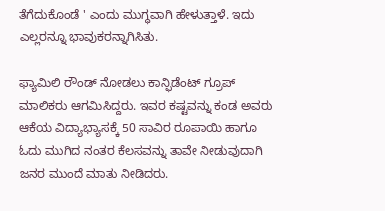ತೆಗೆದುಕೊಂಡೆ ' ಎಂದು ಮುಗ್ಧವಾಗಿ ಹೇಳುತ್ತಾಳೆ. ಇದು ಎಲ್ಲರನ್ನೂ ಭಾವುಕರನ್ನಾಗಿಸಿತು.

ಫ್ಯಾಮಿಲಿ ರೌಂಡ್ ನೋಡಲು ಕಾನ್ಫಿಡೆಂಟ್ ಗ್ರೂಪ್ ಮಾಲಿಕರು ಆಗಮಿಸಿದ್ದರು. ಇವರ ಕಷ್ಟವನ್ನು ಕಂಡ ಅವರು ಆಕೆಯ ವಿದ್ಯಾಭ್ಯಾಸಕ್ಕೆ 50 ಸಾವಿರ ರೂಪಾಯಿ ಹಾಗೂ ಓದು ಮುಗಿದ ನಂತರ ಕೆಲಸವನ್ನು ತಾವೇ ನೀಡುವುದಾಗಿ ಜನರ ಮುಂದೆ ಮಾತು ನೀಡಿದರು.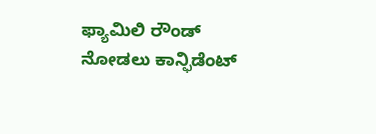ಫ್ಯಾಮಿಲಿ ರೌಂಡ್ ನೋಡಲು ಕಾನ್ಫಿಡೆಂಟ್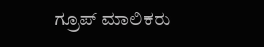ಗ್ರೂಪ್ ಮಾಲಿಕರು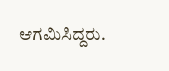ಆಗಮಿಸಿದ್ದರು.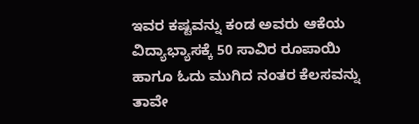ಇವರ ಕಷ್ಟವನ್ನು ಕಂಡ ಅವರು ಆಕೆಯ ವಿದ್ಯಾಭ್ಯಾಸಕ್ಕೆ 50 ಸಾವಿರ ರೂಪಾಯಿ ಹಾಗೂ ಓದು ಮುಗಿದ ನಂತರ ಕೆಲಸವನ್ನು ತಾವೇ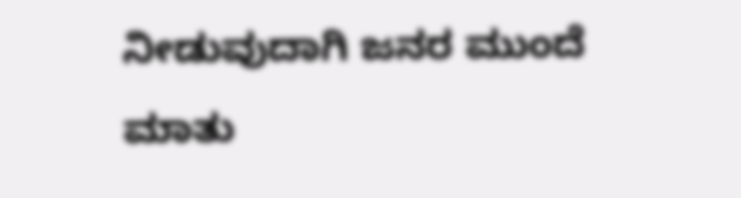ನೀಡುವುದಾಗಿ ಜನರ ಮುಂದೆ ಮಾತು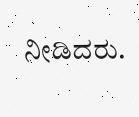ನೀಡಿದರು.